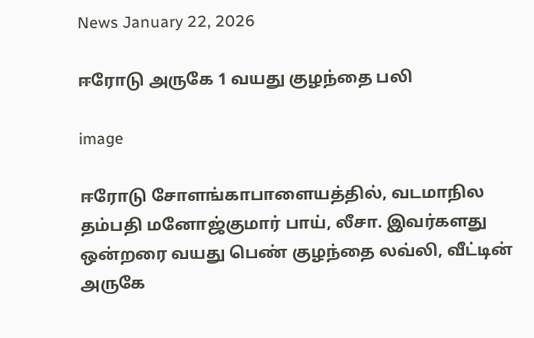News January 22, 2026

ஈரோடு அருகே 1 வயது குழந்தை பலி

image

ஈரோடு சோளங்காபாளையத்தில், வடமாநில தம்பதி மனோஜ்குமார் பாய், லீசா. இவர்களது ஒன்றரை வயது பெண் குழந்தை லவ்லி, வீட்டின் அருகே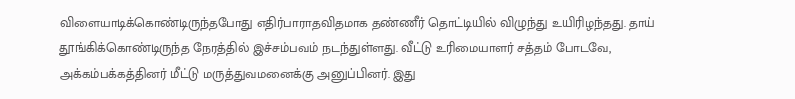விளையாடிக்கொண்டிருந்தபோது எதிர்பாராதவிதமாக தண்ணீர் தொட்டியில் விழுந்து உயிரிழந்தது. தாய் தூங்கிக்கொண்டிருந்த நேரத்தில் இச்சம்பவம் நடந்துள்ளது. வீட்டு உரிமையாளர் சத்தம் போடவே, அக்கம்பக்கத்தினர் மீட்டு மருத்துவமனைக்கு அனுப்பினர். இது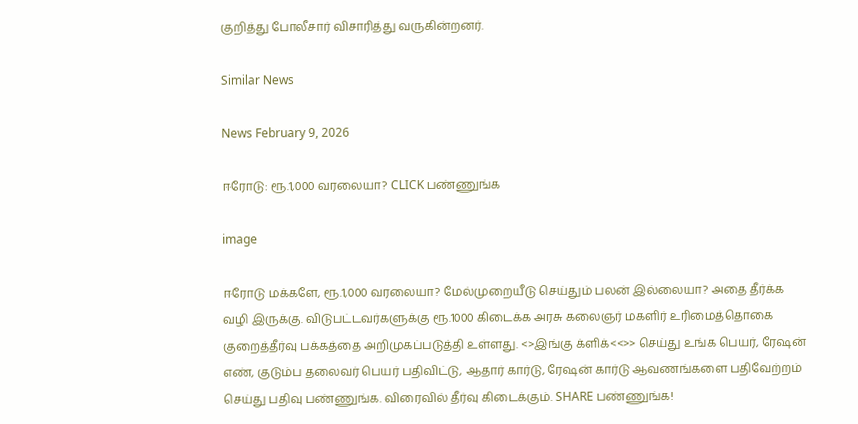குறித்து போலீசார் விசாரித்து வருகின்றனர்.

Similar News

News February 9, 2026

ஈரோடு: ரூ.1,000 வரலையா? CLICK பண்ணுங்க

image

ஈரோடு மக்களே, ரூ.1,000 வரலையா? மேல்முறையீடு செய்தும் பலன் இல்லையா? அதை தீர்க்க வழி இருக்கு. விடுபட்டவர்களுக்கு ரூ.1000 கிடைக்க அரசு கலைஞர் மகளிர் உரிமைத்தொகை குறைத்தீர்வு பக்கத்தை அறிமுகப்படுத்தி உள்ளது. <>இங்கு க்ளிக்<<>> செய்து உங்க பெயர், ரேஷன் எண், குடும்ப தலைவர் பெயர் பதிவிட்டு, ஆதார் கார்டு, ரேஷன் கார்டு ஆவணங்களை பதிவேற்றம் செய்து பதிவு பண்ணுங்க. விரைவில் தீர்வு கிடைக்கும். SHARE பண்ணுங்க!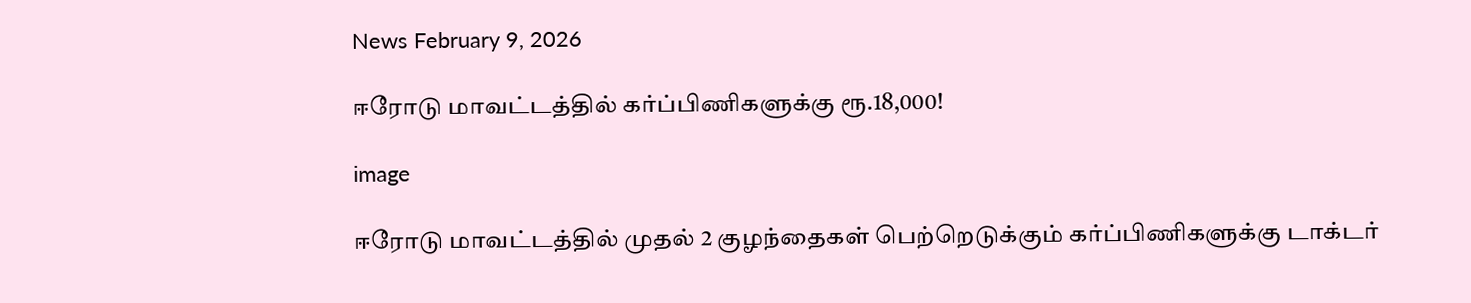News February 9, 2026

ஈரோடு மாவட்டத்தில் கர்ப்பிணிகளுக்கு ரூ.18,000!

image

ஈரோடு மாவட்டத்தில் முதல் 2 குழந்தைகள் பெற்றெடுக்கும் கர்ப்பிணிகளுக்கு டாக்டர்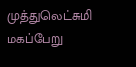முத்துலெட்சுமி மகப்பேறு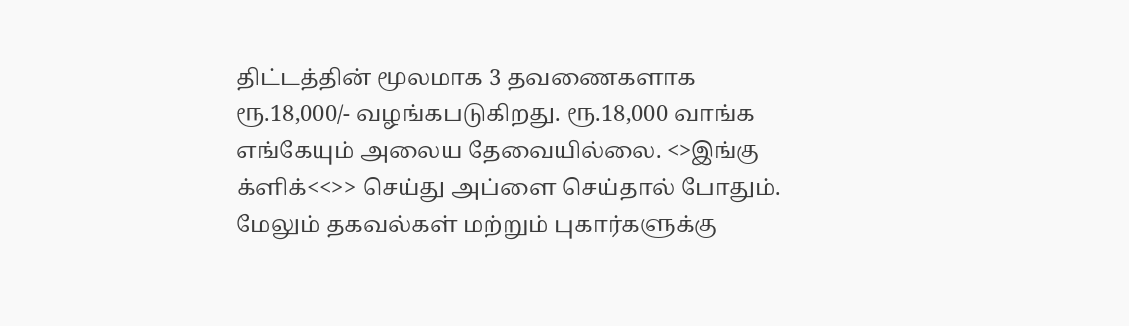திட்டத்தின் மூலமாக 3 தவணைகளாக ரூ.18,000/- வழங்கபடுகிறது. ரூ.18,000 வாங்க எங்கேயும் அலைய தேவையில்லை. <>இங்கு க்ளிக்<<>> செய்து அப்ளை செய்தால் போதும். மேலும் தகவல்கள் மற்றும் புகார்களுக்கு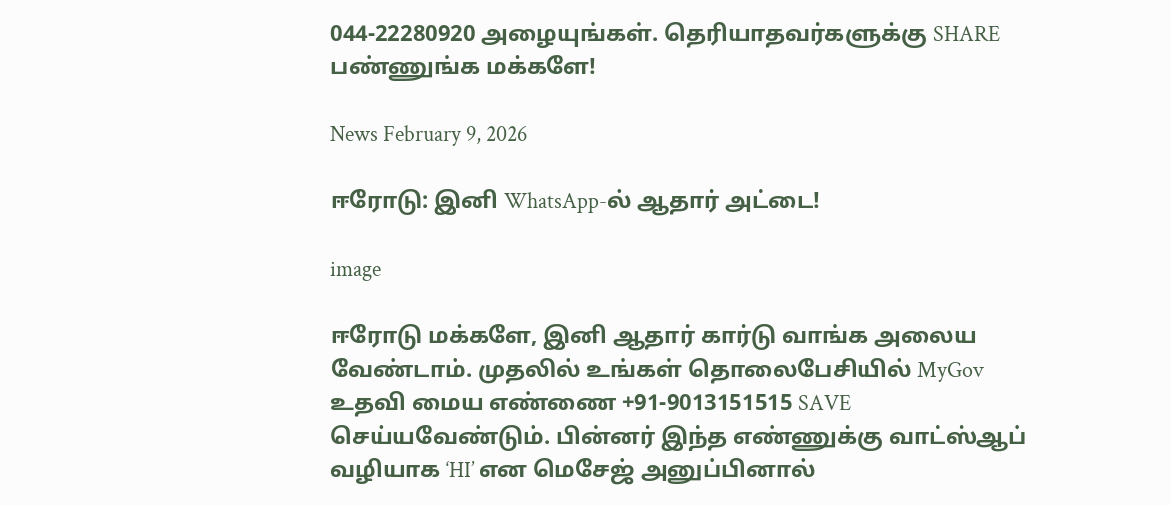044-22280920 அழையுங்கள். தெரியாதவர்களுக்கு SHARE பண்ணுங்க மக்களே!

News February 9, 2026

ஈரோடு: இனி WhatsApp-ல் ஆதார் அட்டை!

image

ஈரோடு மக்களே, இனி ஆதார் கார்டு வாங்க அலைய வேண்டாம். முதலில் உங்கள் தொலைபேசியில் MyGov உதவி மைய எண்ணை +91-9013151515 SAVE செய்யவேண்டும். பின்னர் இந்த எண்ணுக்கு வாட்ஸ்ஆப் வழியாக ‘HI’ என மெசேஜ் அனுப்பினால்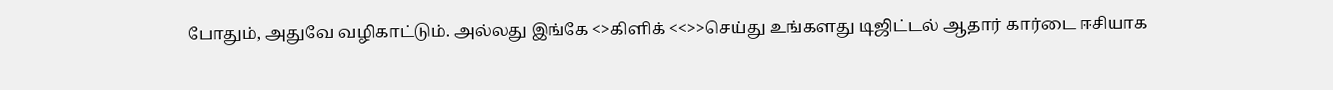போதும், அதுவே வழிகாட்டும். அல்லது இங்கே <>கிளிக் <<>>செய்து உங்களது டிஜிட்டல் ஆதார் கார்டை ஈசியாக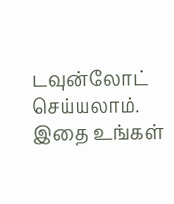டவுன்லோட் செய்யலாம். இதை உங்கள்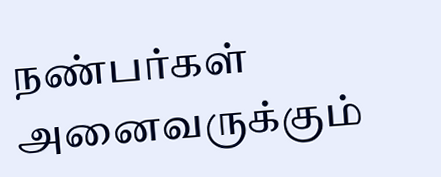நண்பர்கள் அனைவருக்கும்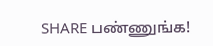SHARE பண்ணுங்க!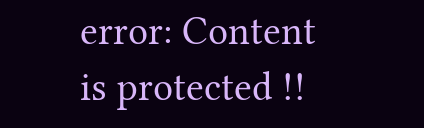error: Content is protected !!